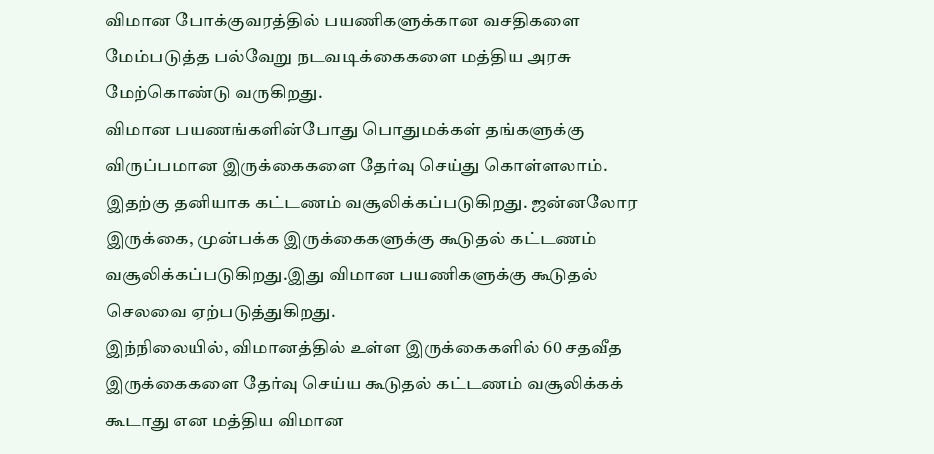விமான போக்குவரத்தில் பயணிகளுக்கான வசதிகளை மேம்படுத்த பல்வேறு நடவடிக்கைகளை மத்திய அரசு மேற்கொண்டு வருகிறது.
விமான பயணங்களின்போது பொதுமக்கள் தங்களுக்கு விருப்பமான இருக்கைகளை தேர்வு செய்து கொள்ளலாம். இதற்கு தனியாக கட்டணம் வசூலிக்கப்படுகிறது. ஜன்னலோர இருக்கை, முன்பக்க இருக்கைகளுக்கு கூடுதல் கட்டணம் வசூலிக்கப்படுகிறது.இது விமான பயணிகளுக்கு கூடுதல் செலவை ஏற்படுத்துகிறது.
இந்நிலையில், விமானத்தில் உள்ள இருக்கைகளில் 60 சதவீத இருக்கைகளை தேர்வு செய்ய கூடுதல் கட்டணம் வசூலிக்கக் கூடாது என மத்திய விமான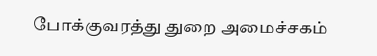போக்குவரத்து துறை அமைச்சகம்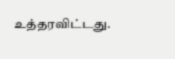உத்தரவிட்டது.